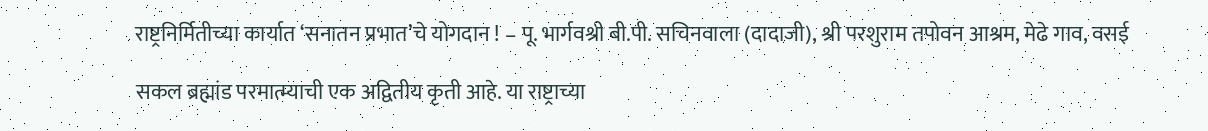राष्ट्रनिर्मितीच्या कार्यात ‘सनातन प्रभात’चे योगदान ! – पू. भार्गवश्री बी.पी. सचिनवाला (दादाजी), श्री परशुराम तपोवन आश्रम, मेढे गाव, वसई

सकल ब्रह्मांड परमात्म्याची एक अद्वितीय कृती आहे. या राष्ट्राच्या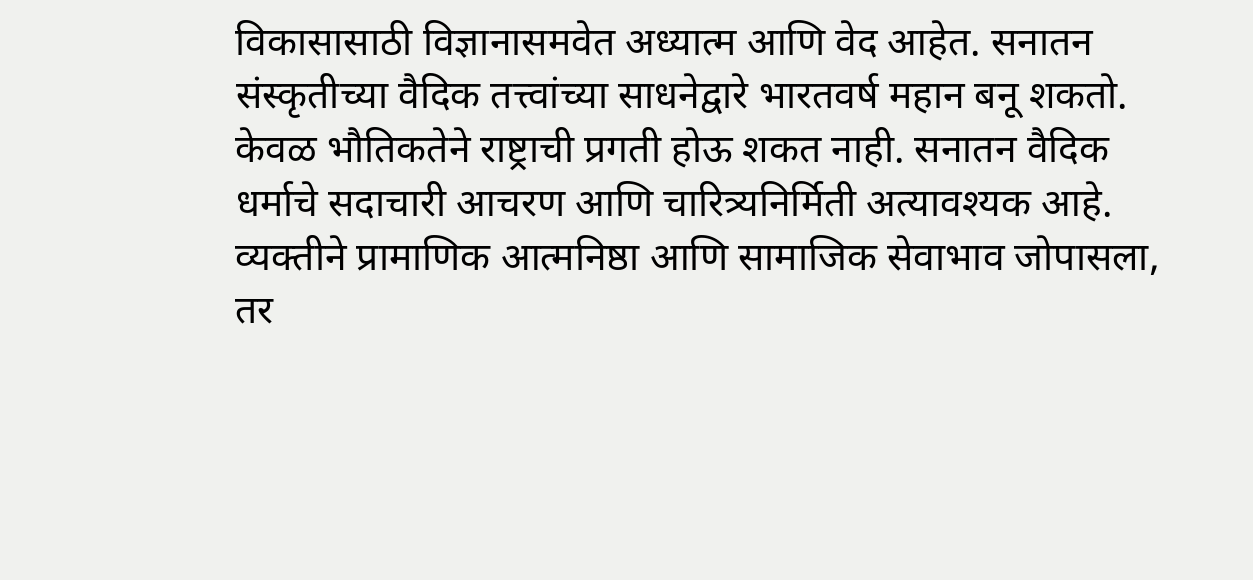विकासासाठी विज्ञानासमवेत अध्यात्म आणि वेद आहेत. सनातन संस्कृतीच्या वैदिक तत्त्वांच्या साधनेद्वारे भारतवर्ष महान बनू शकतो. केवळ भौतिकतेने राष्ट्राची प्रगती होऊ शकत नाही. सनातन वैदिक धर्माचे सदाचारी आचरण आणि चारित्र्यनिर्मिती अत्यावश्यक आहे. व्यक्तीने प्रामाणिक आत्मनिष्ठा आणि सामाजिक सेवाभाव जोपासला, तर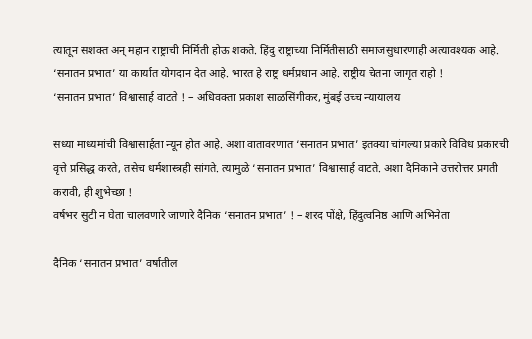त्यातून सशक्त अन् महान राष्ट्राची निर्मिती होऊ शकते. हिंदु राष्ट्राच्या निर्मितीसाठी समाजसुधारणाही अत्यावश्यक आहे. ‘सनातन प्रभात’ या कार्यात योगदान देत आहे. भारत हे राष्ट्र धर्मप्रधान आहे. राष्ट्रीय चेतना जागृत राहो !
‘सनातन प्रभात’ विश्वासार्ह वाटते ! – अधिवक्ता प्रकाश साळसिंगीकर, मुंबई उच्च न्यायालय

सध्या माध्यमांची विश्वासार्हता न्यून होत आहे. अशा वातावरणात ‘सनातन प्रभात’ इतक्या चांगल्या प्रकारे विविध प्रकारची वृत्ते प्रसिद्ध करते, तसेच धर्मशास्त्रही सांगते. त्यामुळे ‘सनातन प्रभात’ विश्वासार्ह वाटते. अशा दैनिकाने उत्तरोत्तर प्रगती करावी, ही शुभेच्छा !
वर्षभर सुटी न घेता चालवणारे जाणारे दैनिक ‘सनातन प्रभात’ ! – शरद पोंक्षे, हिंदुत्वनिष्ठ आणि अभिनेता

दैनिक ‘सनातन प्रभात’ वर्षातील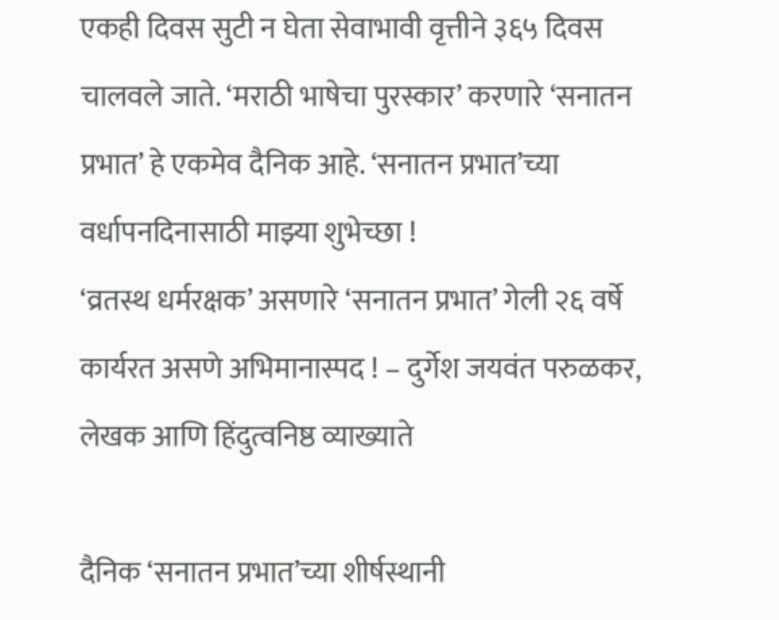एकही दिवस सुटी न घेता सेवाभावी वृत्तीने ३६५ दिवस चालवले जाते. ‘मराठी भाषेचा पुरस्कार’ करणारे ‘सनातन प्रभात’ हे एकमेव दैनिक आहे. ‘सनातन प्रभात’च्या वर्धापनदिनासाठी माझ्या शुभेच्छा !
‘व्रतस्थ धर्मरक्षक’ असणारे ‘सनातन प्रभात’ गेली २६ वर्षे कार्यरत असणे अभिमानास्पद ! – दुर्गेश जयवंत परुळकर, लेखक आणि हिंदुत्वनिष्ठ व्याख्याते

दैनिक ‘सनातन प्रभात’च्या शीर्षस्थानी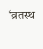‘व्रतस्थ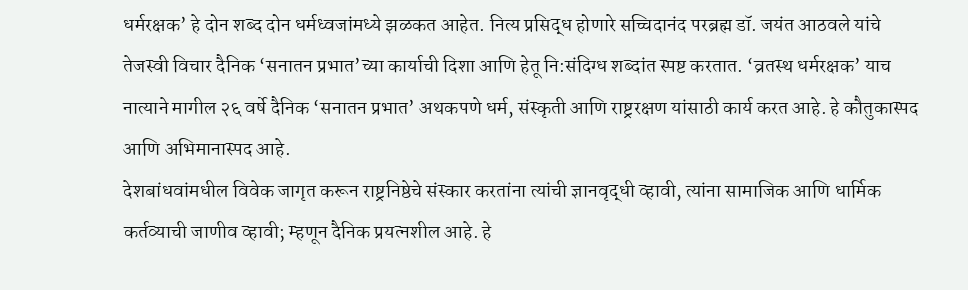धर्मरक्षक’ हे दोन शब्द दोन धर्मध्वजांमध्ये झळकत आहेत. नित्य प्रसिद्ध होणारे सच्चिदानंद परब्रह्म डॉ. जयंत आठवले यांचे तेजस्वी विचार दैनिक ‘सनातन प्रभात’च्या कार्याची दिशा आणि हेतू नि:संदिग्ध शब्दांत स्पष्ट करतात. ‘व्रतस्थ धर्मरक्षक’ याच नात्याने मागील २६ वर्षे दैनिक ‘सनातन प्रभात’ अथकपणे धर्म, संस्कृती आणि राष्ट्ररक्षण यांसाठी कार्य करत आहे. हे कौतुकास्पद आणि अभिमानास्पद आहे.
देशबांधवांमधील विवेक जागृत करून राष्ट्रनिष्ठेचे संस्कार करतांना त्यांची ज्ञानवृद्धी व्हावी, त्यांना सामाजिक आणि धार्मिक कर्तव्याची जाणीव व्हावी; म्हणून दैनिक प्रयत्नशील आहे. हे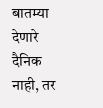बातम्या देणारे दैनिक नाही, तर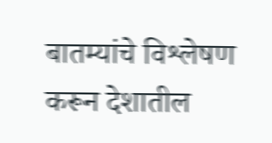बातम्यांचे विश्लेषण करून देशातील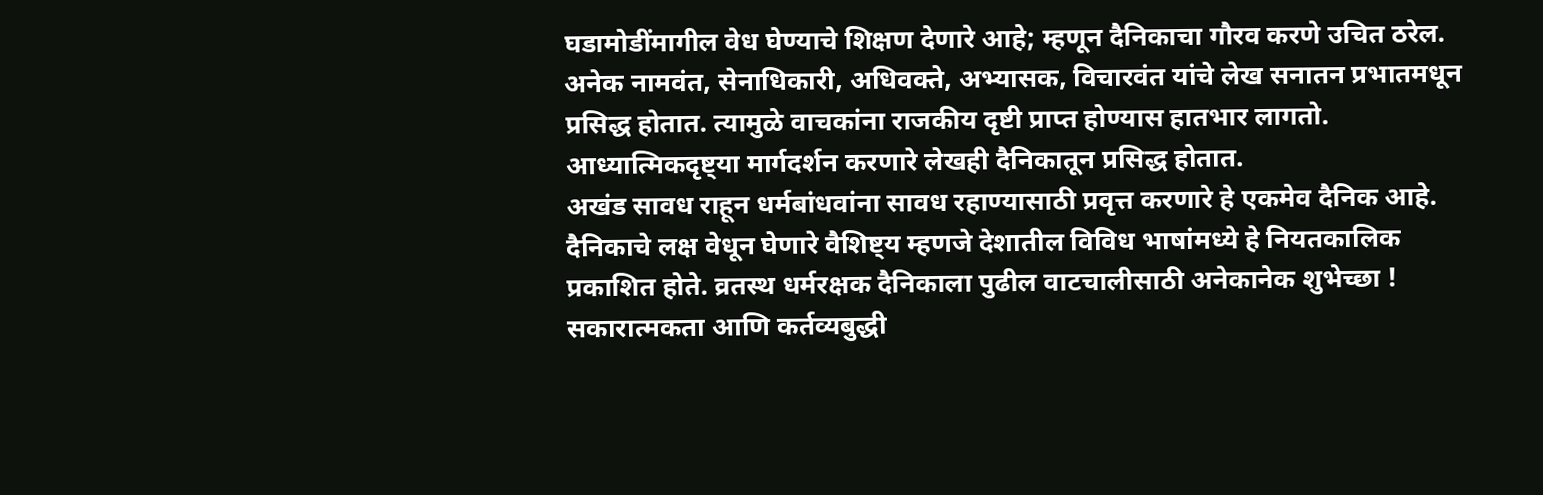घडामोडींमागील वेध घेण्याचे शिक्षण देणारे आहे; म्हणून दैनिकाचा गौरव करणे उचित ठरेल. अनेक नामवंत, सेनाधिकारी, अधिवक्ते, अभ्यासक, विचारवंत यांचे लेख सनातन प्रभातमधून प्रसिद्ध होतात. त्यामुळे वाचकांना राजकीय दृष्टी प्राप्त होण्यास हातभार लागतो. आध्यात्मिकदृष्ट्या मार्गदर्शन करणारे लेखही दैनिकातून प्रसिद्ध होतात.
अखंड सावध राहून धर्मबांधवांना सावध रहाण्यासाठी प्रवृत्त करणारे हे एकमेव दैनिक आहे. दैनिकाचे लक्ष वेधून घेणारे वैशिष्ट्य म्हणजे देशातील विविध भाषांमध्ये हे नियतकालिक प्रकाशित होते. व्रतस्थ धर्मरक्षक दैनिकाला पुढील वाटचालीसाठी अनेकानेक शुभेच्छा !
सकारात्मकता आणि कर्तव्यबुद्धी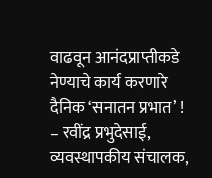वाढवून आनंदप्राप्तीकडे नेण्याचे कार्य करणारे दैनिक ‘सनातन प्रभात’ ! – रवींद्र प्रभुदेसाई, व्यवस्थापकीय संचालक,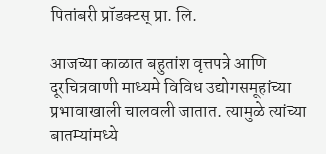पितांबरी प्रॉडक्टस् प्रा. लि.

आजच्या काळात बहुतांश वृत्तपत्रे आणि दूरचित्रवाणी माध्यमे विविध उद्योगसमूहांच्या प्रभावाखाली चालवली जातात. त्यामुळे त्यांच्या बातम्यांमध्ये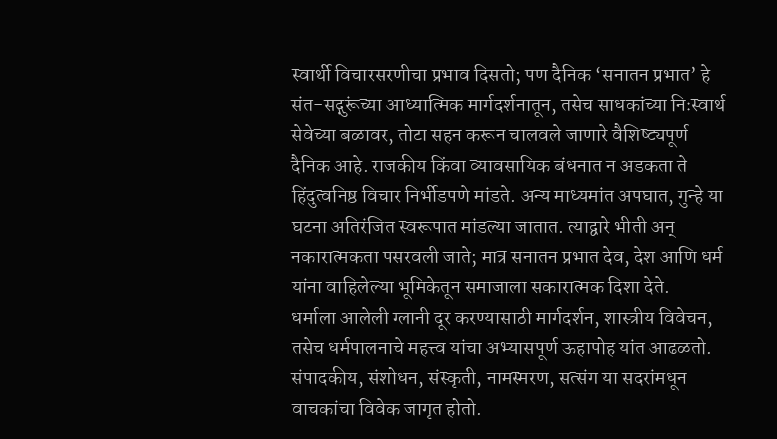स्वार्थी विचारसरणीचा प्रभाव दिसतो; पण दैनिक ‘सनातन प्रभात’ हे संत-सद्गुरूंच्या आध्यात्मिक मार्गदर्शनातून, तसेच साधकांच्या निःस्वार्थ सेवेच्या बळावर, तोटा सहन करून चालवले जाणारे वैशिष्ट्यपूर्ण दैनिक आहे. राजकीय किंवा व्यावसायिक बंधनात न अडकता ते हिंदुत्वनिष्ठ विचार निर्भीडपणे मांडते. अन्य माध्यमांत अपघात, गुन्हे या घटना अतिरंजित स्वरूपात मांडल्या जातात. त्याद्वारे भीती अन् नकारात्मकता पसरवली जाते; मात्र सनातन प्रभात देव, देश आणि धर्म यांना वाहिलेल्या भूमिकेतून समाजाला सकारात्मक दिशा देते.
धर्माला आलेली ग्लानी दूर करण्यासाठी मार्गदर्शन, शास्त्रीय विवेचन, तसेच धर्मपालनाचे महत्त्व यांचा अभ्यासपूर्ण ऊहापोह यांत आढळतो. संपादकीय, संशोधन, संस्कृती, नामस्मरण, सत्संग या सदरांमधून वाचकांचा विवेक जागृत होतो.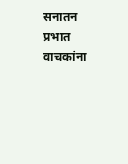सनातन प्रभात वाचकांना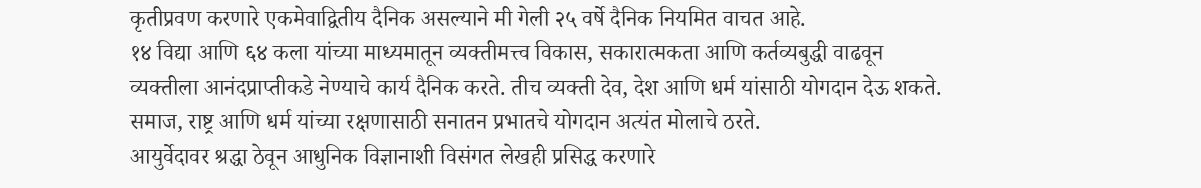कृतीप्रवण करणारे एकमेवाद्वितीय दैनिक असल्याने मी गेली २५ वर्षे दैनिक नियमित वाचत आहे.
१४ विद्या आणि ६४ कला यांच्या माध्यमातून व्यक्तीमत्त्व विकास, सकारात्मकता आणि कर्तव्यबुद्धी वाढवून व्यक्तीला आनंदप्राप्तीकडे नेण्याचे कार्य दैनिक करते. तीच व्यक्ती देव, देश आणि धर्म यांसाठी योगदान देऊ शकते. समाज, राष्ट्र आणि धर्म यांच्या रक्षणासाठी सनातन प्रभातचे योगदान अत्यंत मोलाचे ठरते.
आयुर्वेदावर श्रद्धा ठेवून आधुनिक विज्ञानाशी विसंगत लेखही प्रसिद्ध करणारे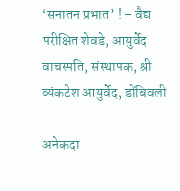‘सनातन प्रभात’ ! – वैद्य परीक्षित शेवडे, आयुर्वेद वाचस्पति, संस्थापक, श्री व्यंकटेश आयुर्वेद, डोंबिवली

अनेकदा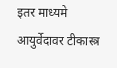इतर माध्यमे आयुर्वेदावर टीकास्त्र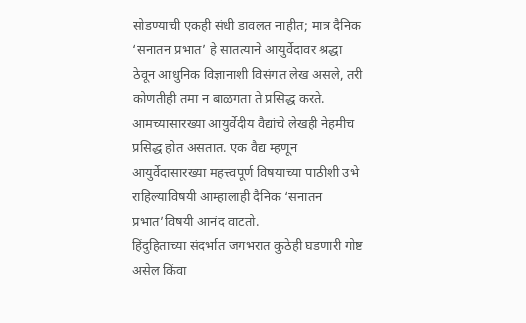सोडण्याची एकही संधी डावलत नाहीत; मात्र दैनिक ‘सनातन प्रभात’ हे सातत्याने आयुर्वेदावर श्रद्धा ठेवून आधुनिक विज्ञानाशी विसंगत लेख असले, तरी कोणतीही तमा न बाळगता ते प्रसिद्ध करते. आमच्यासारख्या आयुर्वेदीय वैद्यांचे लेखही नेहमीच प्रसिद्ध होत असतात. एक वैद्य म्हणून आयुर्वेदासारख्या महत्त्वपूर्ण विषयाच्या पाठीशी उभे राहिल्याविषयी आम्हालाही दैनिक ‘सनातन प्रभात’विषयी आनंद वाटतो.
हिंदुहिताच्या संदर्भात जगभरात कुठेही घडणारी गोष्ट असेल किंवा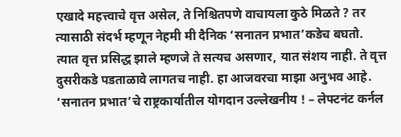एखादे महत्त्वाचे वृत्त असेल, ते निश्चितपणे वाचायला कुठे मिळते ? तर त्यासाठी संदर्भ म्हणून नेहमी मी दैनिक ‘सनातन प्रभात’कडेच बघतो.
त्यात वृत्त प्रसिद्ध झाले म्हणजे ते सत्यच असणार, यात संशय नाही. ते वृत्त दुसरीकडे पडताळावे लागतच नाही. हा आजवरचा माझा अनुभव आहे.
‘सनातन प्रभात’चे राष्ट्रकार्यातील योगदान उल्लेखनीय ! – लेफ्टनंट कर्नल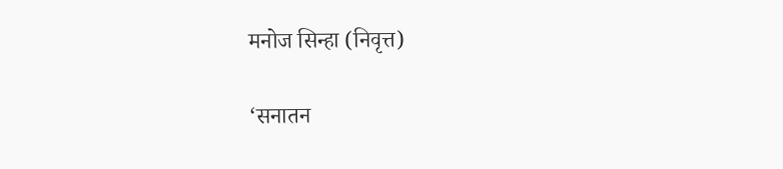मनोज सिन्हा (निवृत्त)

‘सनातन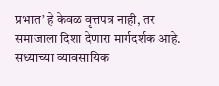प्रभात’ हे केवळ वृत्तपत्र नाही, तर समाजाला दिशा देणारा मार्गदर्शक आहे. सध्याच्या व्यावसायिक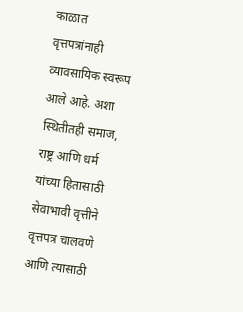काळात वृत्तपत्रांनाही व्यावसायिक स्वरूप आले आहे. अशा स्थितीतही समाज, राष्ट्र आणि धर्म यांच्या हितासाठी सेवाभावी वृत्तीने वृत्तपत्र चालवणे आणि त्यासाठी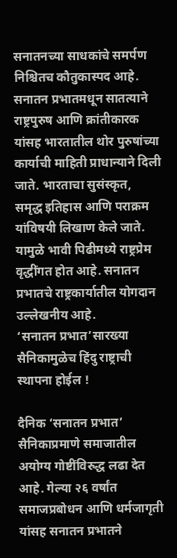सनातनच्या साधकांचे समर्पण निश्चितच कौतुकास्पद आहे. सनातन प्रभातमधून सातत्याने राष्ट्रपुरुष आणि क्रांतीकारक यांसह भारतातील थोर पुरुषांच्या कार्याची माहिती प्राधान्याने दिली जाते. भारताचा सुसंस्कृत, समृद्ध इतिहास आणि पराक्रम यांविषयी लिखाण केले जाते. यामुळे भावी पिढीमध्ये राष्ट्रप्रेम वृद्धींगत होत आहे. सनातन प्रभातचे राष्ट्रकार्यातील योगदान उल्लेखनीय आहे.
‘सनातन प्रभात’सारख्या सैनिकामुळेच हिंदु राष्ट्राची स्थापना होईल !

दैनिक ‘सनातन प्रभात’ सैनिकाप्रमाणे समाजातील अयोग्य गोष्टींविरुद्ध लढा देत आहे. गेल्या २६ वर्षांत समाजप्रबोधन आणि धर्मजागृती यांसह सनातन प्रभातने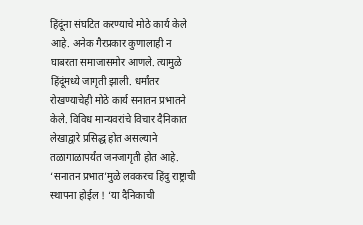हिंदूंना संघटित करण्याचे मोठे कार्य केले आहे. अनेक गैरप्रकार कुणालाही न घाबरता समाजासमोर आणले. त्यामुळे हिंदूंमध्ये जागृती झाली. धर्मांतर रोखण्याचेही मोठे कार्य सनातन प्रभातने केले. विविध मान्यवरांचे विचार दैनिकात लेखाद्वारे प्रसिद्ध होत असल्याने तळागाळापर्यंत जनजागृती होत आहे. ‘सनातन प्रभात’मुळे लवकरच हिंदु राष्ट्राची स्थापना होईल ! ‘या दैनिकाची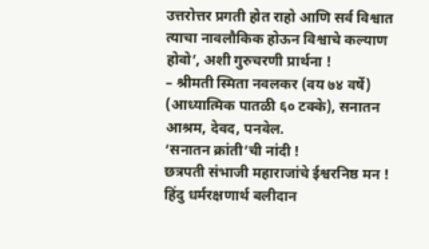उत्तरोत्तर प्रगती होत राहो आणि सर्व विश्वात त्याचा नावलौकिक होऊन विश्वाचे कल्याण होवो’, अशी गुरुचरणी प्रार्थना !
– श्रीमती स्मिता नवलकर (वय ७४ वर्षे) (आध्यात्मिक पातळी ६० टक्के), सनातन आश्रम, देवद, पनवेल.
‘सनातन क्रांती’ची नांदी !
छत्रपती संभाजी महाराजांचे ईश्वरनिष्ठ मन !
हिंदु धर्मरक्षणार्थ बलीदान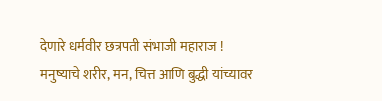देणारे धर्मवीर छत्रपती संभाजी महाराज !
मनुष्याचे शरीर, मन, चित्त आणि बुद्धी यांच्यावर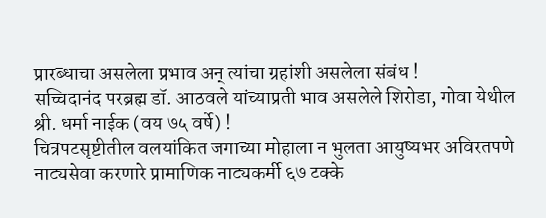प्रारब्धाचा असलेला प्रभाव अन् त्यांचा ग्रहांशी असलेला संबंध !
सच्चिदानंद परब्रह्म डॉ. आठवले यांच्याप्रती भाव असलेले शिरोडा, गोवा येथील श्री. धर्मा नाईक (वय ७५ वर्षे) !
चित्रपटसृष्टीतील वलयांकित जगाच्या मोहाला न भुलता आयुष्यभर अविरतपणे नाट्यसेवा करणारे प्रामाणिक नाट्यकर्मी ६७ टक्के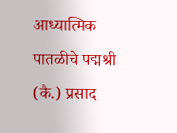आध्यात्मिक पातळीचे पद्मश्री (कै.) प्रसाद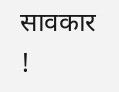सावकार !